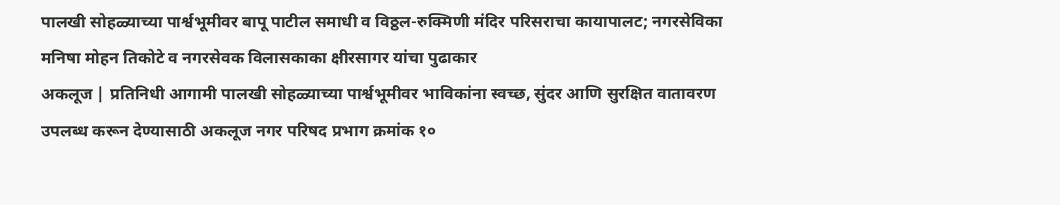पालखी सोहळ्याच्या पार्श्वभूमीवर बापू पाटील समाधी व विठ्ठल-रुक्मिणी मंदिर परिसराचा कायापालट; नगरसेविका मनिषा मोहन तिकोटे व नगरसेवक विलासकाका क्षीरसागर यांचा पुढाकार
अकलूज | प्रतिनिधी आगामी पालखी सोहळ्याच्या पार्श्वभूमीवर भाविकांना स्वच्छ, सुंदर आणि सुरक्षित वातावरण उपलब्ध करून देण्यासाठी अकलूज नगर परिषद प्रभाग क्रमांक १०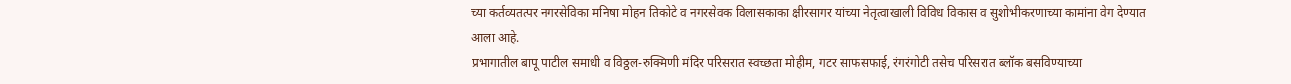च्या कर्तव्यतत्पर नगरसेविका मनिषा मोहन तिकोटे व नगरसेवक विलासकाका क्षीरसागर यांच्या नेतृत्वाखाली विविध विकास व सुशोभीकरणाच्या कामांना वेग देण्यात आला आहे.
प्रभागातील बापू पाटील समाधी व विठ्ठल-रुक्मिणी मंदिर परिसरात स्वच्छता मोहीम, गटर साफसफाई, रंगरंगोटी तसेच परिसरात ब्लॉक बसविण्याच्या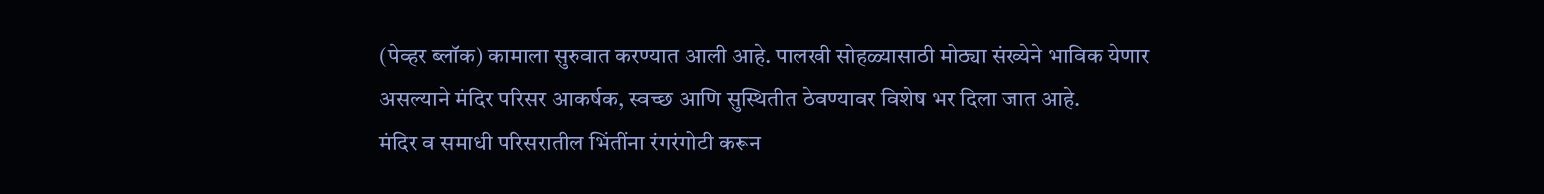(पेव्हर ब्लॉक) कामाला सुरुवात करण्यात आली आहे. पालखी सोहळ्यासाठी मोठ्या संख्येने भाविक येणार असल्याने मंदिर परिसर आकर्षक, स्वच्छ आणि सुस्थितीत ठेवण्यावर विशेष भर दिला जात आहे.
मंदिर व समाधी परिसरातील भिंतींना रंगरंगोटी करून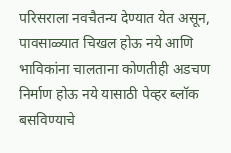परिसराला नवचैतन्य देण्यात येत असून, पावसाळ्यात चिखल होऊ नये आणि भाविकांना चालताना कोणतीही अडचण निर्माण होऊ नये यासाठी पेव्हर ब्लॉक बसविण्याचे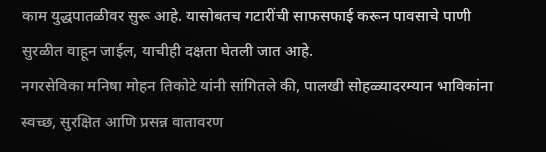काम युद्धपातळीवर सुरू आहे. यासोबतच गटारींची साफसफाई करून पावसाचे पाणी सुरळीत वाहून जाईल, याचीही दक्षता घेतली जात आहे.
नगरसेविका मनिषा मोहन तिकोटे यांनी सांगितले की, पालखी सोहळ्यादरम्यान भाविकांना स्वच्छ, सुरक्षित आणि प्रसन्न वातावरण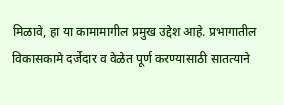मिळावे, हा या कामामागील प्रमुख उद्देश आहे. प्रभागातील विकासकामे दर्जेदार व वेळेत पूर्ण करण्यासाठी सातत्याने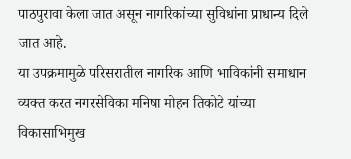पाठपुरावा केला जात असून नागरिकांच्या सुविधांना प्राधान्य दिले जात आहे.
या उपक्रमामुळे परिसरातील नागरिक आणि भाविकांनी समाधान व्यक्त करत नगरसेविका मनिषा मोहन तिकोटे यांच्या विकासाभिमुख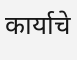कार्याचे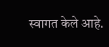स्वागत केले आहे.